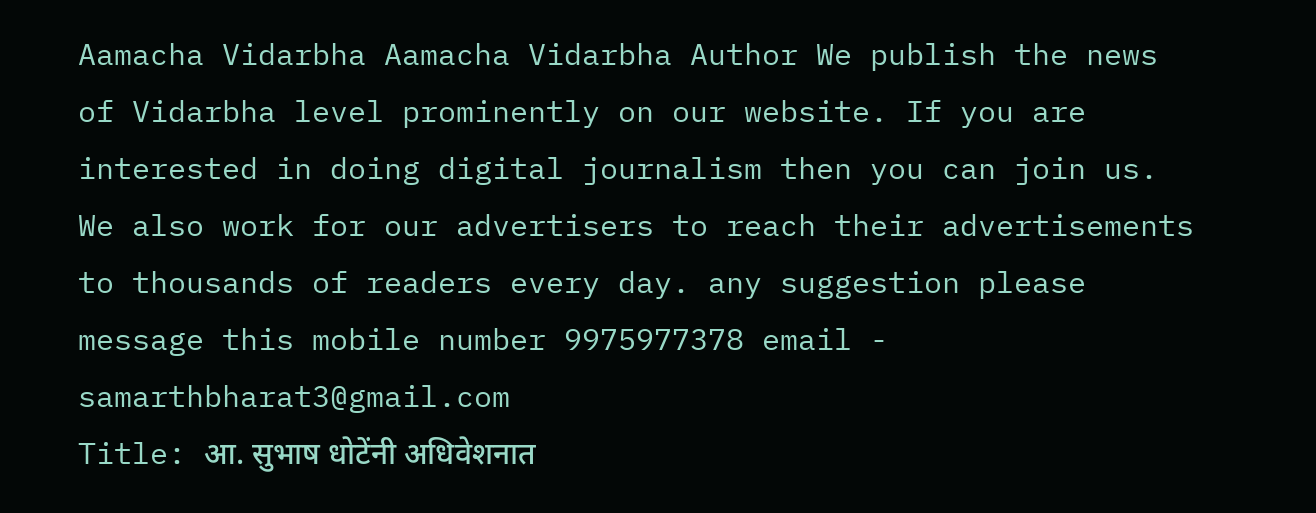Aamacha Vidarbha Aamacha Vidarbha Author We publish the news of Vidarbha level prominently on our website. If you are interested in doing digital journalism then you can join us. We also work for our advertisers to reach their advertisements to thousands of readers every day. any suggestion please message this mobile number 9975977378 email - samarthbharat3@gmail.com
Title: आ. सुभाष धोटेंनी अधिवेशनात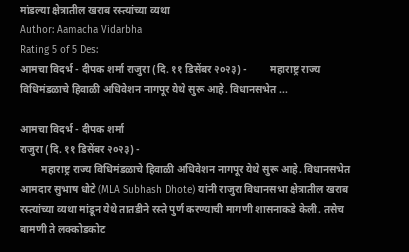मांडल्या क्षेत्रातील खराब रस्त्यांच्या व्यथा
Author: Aamacha Vidarbha
Rating 5 of 5 Des:
आमचा विदर्भ - दीपक शर्मा राजुरा (दि. ११ डिसेंबर २०२३) -         महाराष्ट्र राज्य विधिमंडळाचे हिवाळी अधिवेशन नागपूर येथे सुरू आहे. विधानसभेत ...

आमचा विदर्भ - दीपक शर्मा
राजुरा (दि. ११ डिसेंबर २०२३) -
        महाराष्ट्र राज्य विधिमंडळाचे हिवाळी अधिवेशन नागपूर येथे सुरू आहे. विधानसभेत आमदार सुभाष धोटे (MLA Subhash Dhote) यांनी राजुरा विधानसभा क्षेत्रातील खराब रस्त्यांच्या व्यथा मांडून येथे तातडीने रस्ते पुर्ण करण्याची मागणी शासनाकडे केली. तसेच बामणी ते लक्कोडकोट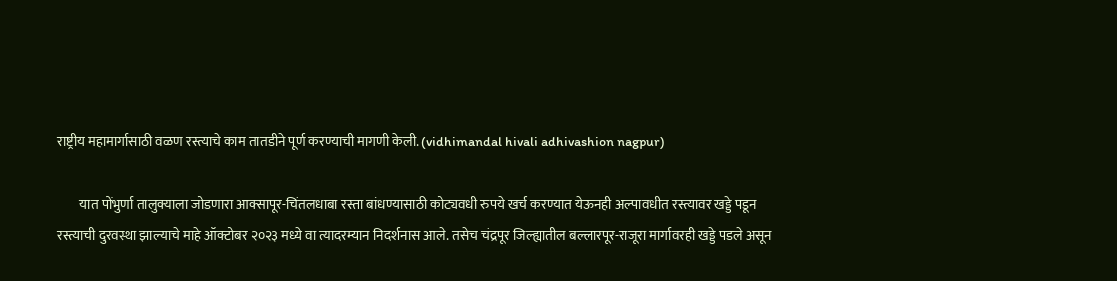राष्ट्रीय महामार्गासाठी वळण रस्त्याचे काम तातडीने पूर्ण करण्याची मागणी केली. (vidhimandal hivali adhivashion nagpur)

        यात पोंभुर्णा तालुक्याला जोडणारा आक्सापूर-चिंतलधाबा रस्ता बांधण्यासाठी कोट्यवधी रुपये खर्च करण्यात येऊनही अल्पावधीत रस्त्यावर खड्डे पडून रस्त्याची दुरवस्था झाल्याचे माहे ऑक्टोबर २०२३ मध्ये वा त्यादरम्यान निदर्शनास आले. तसेच चंद्रपूर जिल्ह्यातील बल्लारपूर-राजूरा मार्गावरही खड्डे पडले असून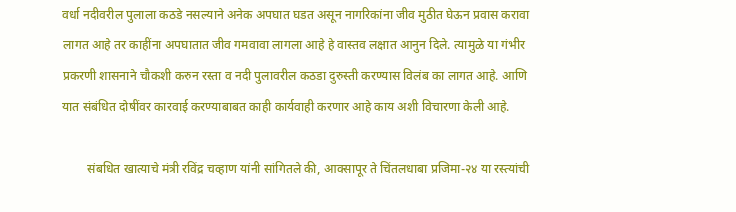वर्धा नदीवरील पुलाला कठडे नसल्याने अनेक अपघात घडत असून नागरिकांना जीव मुठीत घेऊन प्रवास करावा लागत आहे तर काहींना अपघातात जीव गमवावा लागला आहे हे वास्तव लक्षात आनुन दिले. त्यामुळे या गंभीर प्रकरणी शासनाने चौकशी करुन रस्ता व नदी पुलावरील कठडा दुरुस्ती करण्यास विलंब का लागत आहे. आणि यात संबंधित दोषींवर कारवाई करण्याबाबत काही कार्यवाही करणार आहे काय अशी विचारणा केली आहे.

        संबधित खात्याचे मंत्री रविंद्र चव्हाण यांनी सांगितले की, आक्सापूर ते चिंतलधाबा प्रजिमा-२४ या रस्त्यांची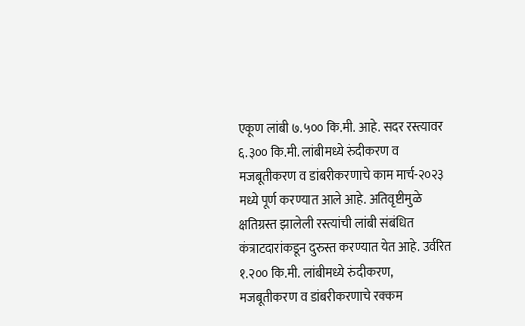एकूण लांबी ७.५०० कि.मी. आहे. सदर रस्त्यावर ६.३०० कि.मी. लांबीमध्ये रुंदीकरण व मजबूतीकरण व डांबरीकरणाचे काम मार्च-२०२३ मध्ये पूर्ण करण्यात आले आहे. अतिवृष्टीमुळे क्षतिग्रस्त झालेली रस्त्यांची लांबी संबंधित कंत्राटदारांकडून दुरुस्त करण्यात येत आहे. उर्वरित १.२०० कि.मी. लांबीमध्ये रुंदीकरण, मजबूतीकरण व डांबरीकरणाचे रक्कम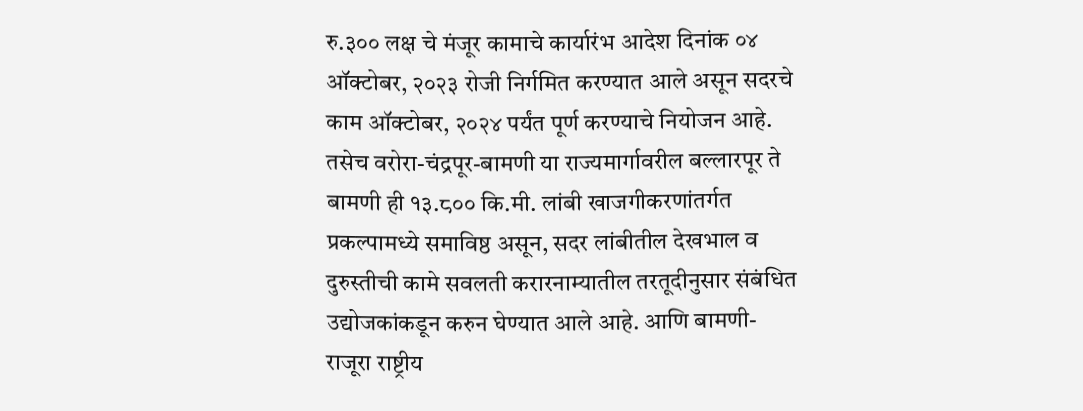रु.३०० लक्ष चे मंजूर कामाचे कार्यारंभ आदेश दिनांक ०४ ऑक्टोबर, २०२३ रोजी निर्गमित करण्यात आले असून सदरचे काम ऑक्टोबर, २०२४ पर्यंत पूर्ण करण्याचे नियोजन आहे. तसेच वरोरा-चंद्रपूर-बामणी या राज्यमार्गावरील बल्लारपूर ते बामणी ही १३.८०० कि.मी. लांबी खाजगीकरणांतर्गत प्रकल्पामध्ये समाविष्ठ असून, सदर लांबीतील देखभाल व दुरुस्तीची कामे सवलती करारनाम्यातील तरतूदीनुसार संबंधित उद्योजकांकडून करुन घेण्यात आले आहे. आणि बामणी-राजूरा राष्ट्रीय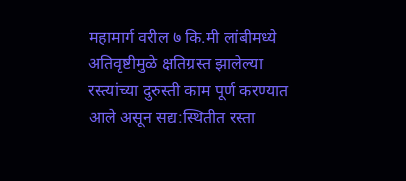महामार्ग वरील ७ कि.मी लांबीमध्ये अतिवृष्टीमुळे क्षतिग्रस्त झालेल्या रस्त्यांच्या दुरुस्ती काम पूर्ण करण्यात आले असून सद्य:स्थितीत रस्ता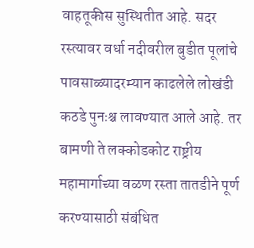वाहतूकीस सुस्थितीत आहे. सदर रस्त्यावर वर्धा नदीवरील बुडीत पूलांचे पावसाळ्यादरम्यान काढलेले लोखंडी कठडे पुनःश्च लावण्यात आले आहे. तर बामणी ते लक्कोडकोट राष्ट्रीय महामार्गाच्या वळण रस्ता तातडीने पूर्ण करण्यासाठी संबंधित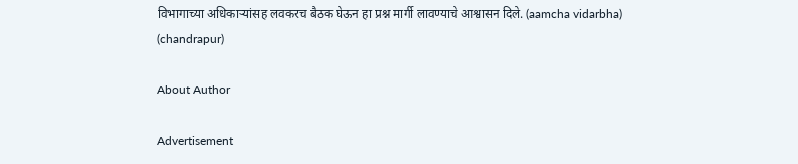विभागाच्या अधिकाऱ्यांसह लवकरच बैठक घेऊन हा प्रश्न मार्गी लावण्याचे आश्वासन दिले. (aamcha vidarbha) (chandrapur)

About Author

Advertisement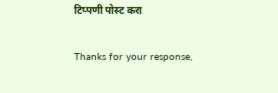टिप्पणी पोस्ट करा

Thanks for your response,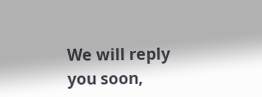We will reply you soon,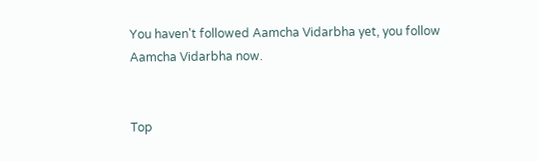You haven't followed Aamcha Vidarbha yet, you follow Aamcha Vidarbha now.


Top